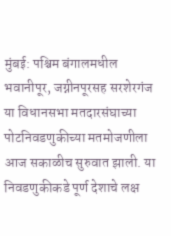मुंबई: पश्चिम बंगालमधील भवानीपूर, जग्नीनपूरसह सरशेरगंज या विधानसभा मतदारसंघाच्या पोटनिवडणुकीच्या मतमोजणीला आज सकाळीच सुरुवात झाली. या निवडणुकीकडे पूर्ण देशाचे लक्ष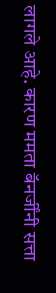लागले आहे. कारण ममता बॅनर्जींनी सत्ता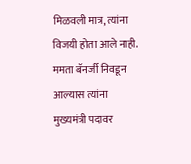मिळवली मात्र, त्यांना विजयी होता आले नाही. ममता बॅनर्जी निवडून आल्यास त्यांना मुख्यमंत्री पदावर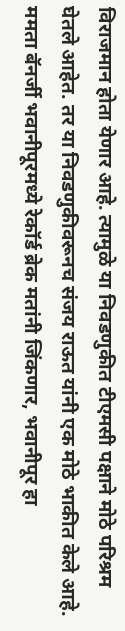विराजमान होता येणार आहे. त्यामुळे या निवडणुकीत टीएमसी पक्षाने मोठे परिश्रम घेतले आहेत. तर या निवडणुकीवरूनच संजय राऊत यांनी एक मोठे भाकीत केले आहे.
ममता बॅनर्जी भवानीपूरमध्ये रेकॉर्ड ब्रेक मतांनी जिंकणार, भवानीपूर हा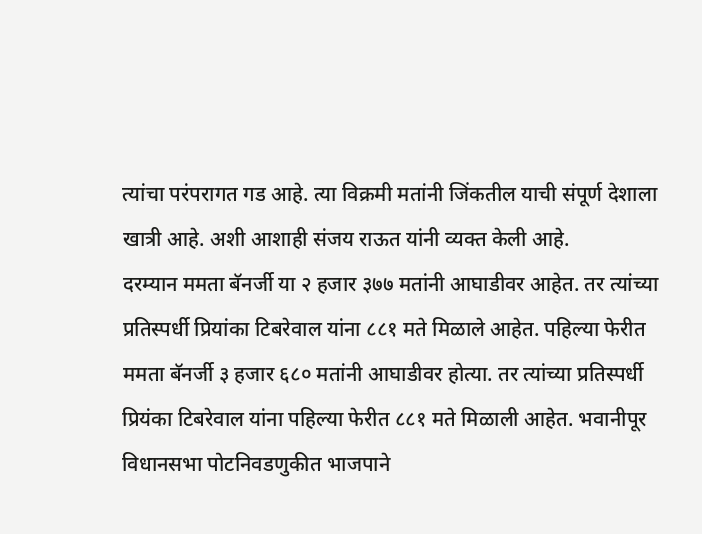त्यांचा परंपरागत गड आहे. त्या विक्रमी मतांनी जिंकतील याची संपूर्ण देशाला खात्री आहे. अशी आशाही संजय राऊत यांनी व्यक्त केली आहे.
दरम्यान ममता बॅनर्जी या २ हजार ३७७ मतांनी आघाडीवर आहेत. तर त्यांच्या प्रतिस्पर्धी प्रियांका टिबरेवाल यांना ८८१ मते मिळाले आहेत. पहिल्या फेरीत ममता बॅनर्जी ३ हजार ६८० मतांनी आघाडीवर होत्या. तर त्यांच्या प्रतिस्पर्धी प्रियंका टिबरेवाल यांना पहिल्या फेरीत ८८१ मते मिळाली आहेत. भवानीपूर विधानसभा पोटनिवडणुकीत भाजपाने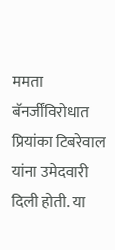ममता बॅनर्जींविरोधात प्रियांका टिबरेवाल यांना उमेदवारी दिली होती. या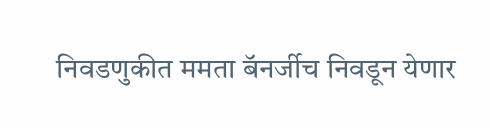निवडणुकीत ममता बॅनर्जीच निवडून येणार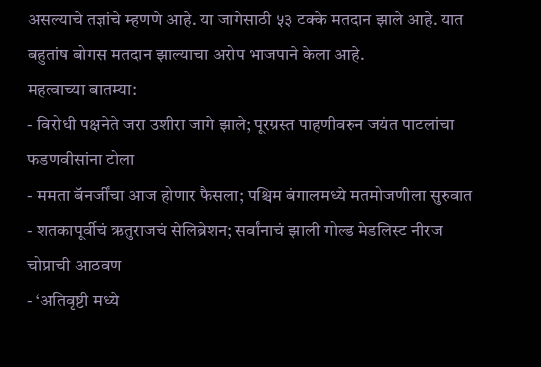असल्याचे तज्ञांचे म्हणणे आहे. या जागेसाठी ५३ टक्के मतदान झाले आहे. यात बहुतांष बोगस मतदान झाल्याचा अरोप भाजपाने केला आहे.
महत्वाच्या बातम्या:
- विरोधी पक्षनेते जरा उशीरा जागे झाले; पूरग्रस्त पाहणीवरुन जयंत पाटलांचा फडणवीसांना टोला
- ममता बॅनर्जींचा आज होणार फैसला; पश्चिम बंगालमध्ये मतमोजणीला सुरुवात
- शतकापूर्वीचं ऋतुराजचं सेलिब्रेशन; सर्वांनाचं झाली गोल्ड मेडलिस्ट नीरज चोप्राची आठवण
- ‘अतिवृष्टी मध्ये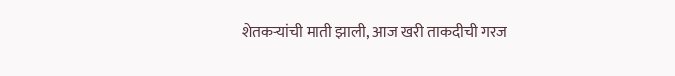शेतकऱ्यांची माती झाली, आज खरी ताकदीची गरज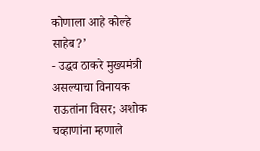कोणाला आहे कोल्हे साहेब?’
- उद्धव ठाकरे मुख्यमंत्री असल्याचा विनायक राऊतांना विसर; अशोक चव्हाणांना म्हणाले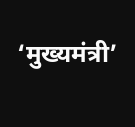‘मुख्यमंत्री’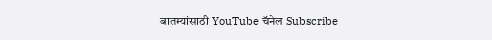बातम्यांसाठी YouTube चॅनेल Subscribe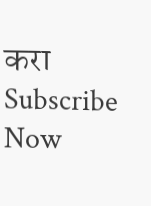करा
Subscribe Now